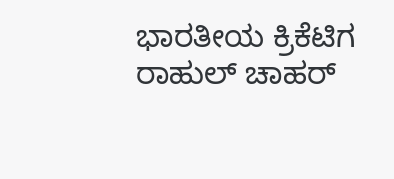ಭಾರತೀಯ ಕ್ರಿಕೆಟಿಗ ರಾಹುಲ್ ಚಾಹರ್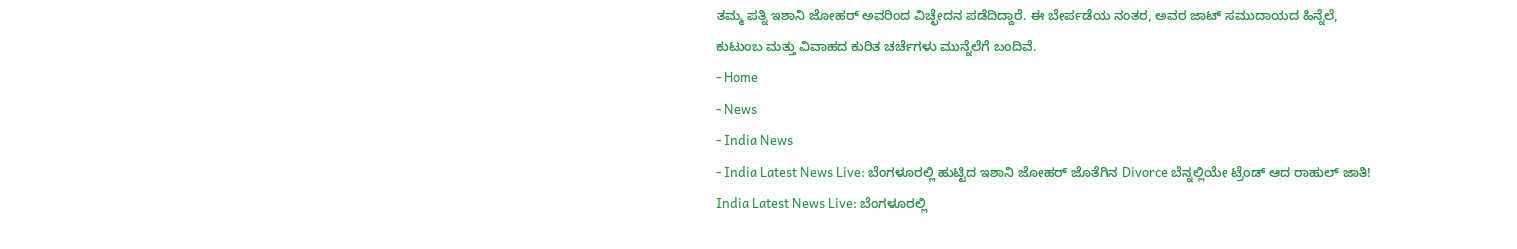ತಮ್ಮ ಪತ್ನಿ ಇಶಾನಿ ಜೋಹರ್ ಅವರಿಂದ ವಿಚ್ಛೇದನ ಪಡೆದಿದ್ದಾರೆ. ಈ ಬೇರ್ಪಡೆಯ ನಂತರ, ಅವರ ಜಾಟ್ ಸಮುದಾಯದ ಹಿನ್ನೆಲೆ, ಕುಟುಂಬ ಮತ್ತು ವಿವಾಹದ ಕುರಿತ ಚರ್ಚೆಗಳು ಮುನ್ನೆಲೆಗೆ ಬಂದಿವೆ.
- Home
- News
- India News
- India Latest News Live: ಬೆಂಗಳೂರಲ್ಲಿ ಹುಟ್ಟಿದ ಇಶಾನಿ ಜೋಹರ್ ಜೊತೆಗಿನ Divorce ಬೆನ್ನಲ್ಲಿಯೇ ಟ್ರೆಂಡ್ ಆದ ರಾಹುಲ್ ಜಾತಿ!
India Latest News Live: ಬೆಂಗಳೂರಲ್ಲಿ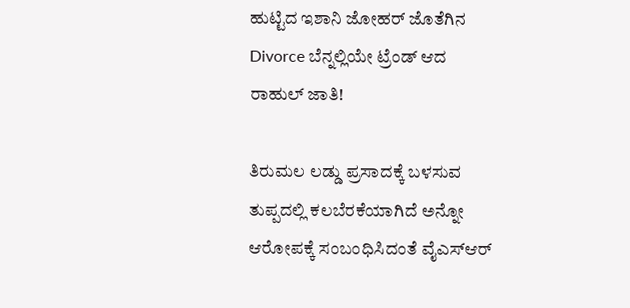ಹುಟ್ಟಿದ ಇಶಾನಿ ಜೋಹರ್ ಜೊತೆಗಿನ Divorce ಬೆನ್ನಲ್ಲಿಯೇ ಟ್ರೆಂಡ್ ಆದ ರಾಹುಲ್ ಜಾತಿ!

ತಿರುಮಲ ಲಡ್ಡು ಪ್ರಸಾದಕ್ಕೆ ಬಳಸುವ ತುಪ್ಪದಲ್ಲಿ ಕಲಬೆರಕೆಯಾಗಿದೆ ಅನ್ನೋ ಆರೋಪಕ್ಕೆ ಸಂಬಂಧಿಸಿದಂತೆ ವೈಎಸ್ಆರ್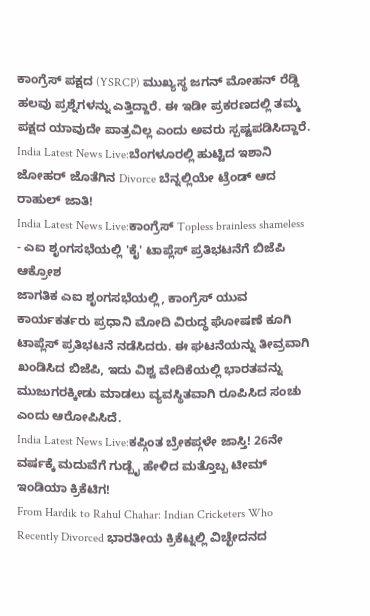ಕಾಂಗ್ರೆಸ್ ಪಕ್ಷದ (YSRCP) ಮುಖ್ಯಸ್ಥ ಜಗನ್ ಮೋಹನ್ ರೆಡ್ಡಿ ಹಲವು ಪ್ರಶ್ನೆಗಳನ್ನು ಎತ್ತಿದ್ದಾರೆ. ಈ ಇಡೀ ಪ್ರಕರಣದಲ್ಲಿ ತಮ್ಮ ಪಕ್ಷದ ಯಾವುದೇ ಪಾತ್ರವಿಲ್ಲ ಎಂದು ಅವರು ಸ್ಪಷ್ಟಪಡಿಸಿದ್ದಾರೆ.
India Latest News Live:ಬೆಂಗಳೂರಲ್ಲಿ ಹುಟ್ಟಿದ ಇಶಾನಿ ಜೋಹರ್ ಜೊತೆಗಿನ Divorce ಬೆನ್ನಲ್ಲಿಯೇ ಟ್ರೆಂಡ್ ಆದ ರಾಹುಲ್ ಜಾತಿ!
India Latest News Live:ಕಾಂಗ್ರೆಸ್ Topless brainless shameless - ಎಐ ಶೃಂಗಸಭೆಯಲ್ಲಿ 'ಕೈ' ಟಾಪ್ಲೆಸ್ ಪ್ರತಿಭಟನೆಗೆ ಬಿಜೆಪಿ ಆಕ್ರೋಶ
ಜಾಗತಿಕ ಎಐ ಶೃಂಗಸಭೆಯಲ್ಲಿ, ಕಾಂಗ್ರೆಸ್ ಯುವ ಕಾರ್ಯಕರ್ತರು ಪ್ರಧಾನಿ ಮೋದಿ ವಿರುದ್ಧ ಘೋಷಣೆ ಕೂಗಿ ಟಾಪ್ಲೆಸ್ ಪ್ರತಿಭಟನೆ ನಡೆಸಿದರು. ಈ ಘಟನೆಯನ್ನು ತೀವ್ರವಾಗಿ ಖಂಡಿಸಿದ ಬಿಜೆಪಿ, ಇದು ವಿಶ್ವ ವೇದಿಕೆಯಲ್ಲಿ ಭಾರತವನ್ನು ಮುಜುಗರಕ್ಕೀಡು ಮಾಡಲು ವ್ಯವಸ್ಥಿತವಾಗಿ ರೂಪಿಸಿದ ಸಂಚು ಎಂದು ಆರೋಪಿಸಿದೆ.
India Latest News Live:ಕಪ್ಗಿಂತ ಬ್ರೇಕಪ್ಗಳೇ ಜಾಸ್ತಿ! 26ನೇ ವರ್ಷಕ್ಕೆ ಮದುವೆಗೆ ಗುಡ್ಬೈ ಹೇಳಿದ ಮತ್ತೊಬ್ಬ ಟೀಮ್ ಇಂಡಿಯಾ ಕ್ರಿಕೆಟಿಗ!
From Hardik to Rahul Chahar: Indian Cricketers Who Recently Divorced ಭಾರತೀಯ ಕ್ರಿಕೆಟ್ನಲ್ಲಿ ವಿಚ್ಛೇದನದ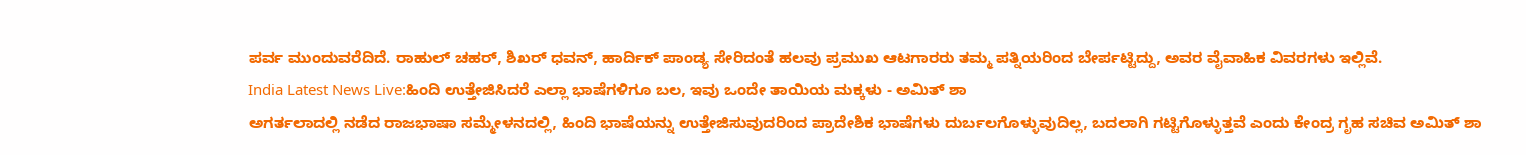ಪರ್ವ ಮುಂದುವರೆದಿದೆ. ರಾಹುಲ್ ಚಹರ್, ಶಿಖರ್ ಧವನ್, ಹಾರ್ದಿಕ್ ಪಾಂಡ್ಯ ಸೇರಿದಂತೆ ಹಲವು ಪ್ರಮುಖ ಆಟಗಾರರು ತಮ್ಮ ಪತ್ನಿಯರಿಂದ ಬೇರ್ಪಟ್ಟಿದ್ದು, ಅವರ ವೈವಾಹಿಕ ವಿವರಗಳು ಇಲ್ಲಿವೆ.
India Latest News Live:ಹಿಂದಿ ಉತ್ತೇಜಿಸಿದರೆ ಎಲ್ಲಾ ಭಾಷೆಗಳಿಗೂ ಬಲ, ಇವು ಒಂದೇ ತಾಯಿಯ ಮಕ್ಕಳು - ಅಮಿತ್ ಶಾ
ಅಗರ್ತಲಾದಲ್ಲಿ ನಡೆದ ರಾಜಭಾಷಾ ಸಮ್ಮೇಳನದಲ್ಲಿ, ಹಿಂದಿ ಭಾಷೆಯನ್ನು ಉತ್ತೇಜಿಸುವುದರಿಂದ ಪ್ರಾದೇಶಿಕ ಭಾಷೆಗಳು ದುರ್ಬಲಗೊಳ್ಳುವುದಿಲ್ಲ, ಬದಲಾಗಿ ಗಟ್ಟಿಗೊಳ್ಳುತ್ತವೆ ಎಂದು ಕೇಂದ್ರ ಗೃಹ ಸಚಿವ ಅಮಿತ್ ಶಾ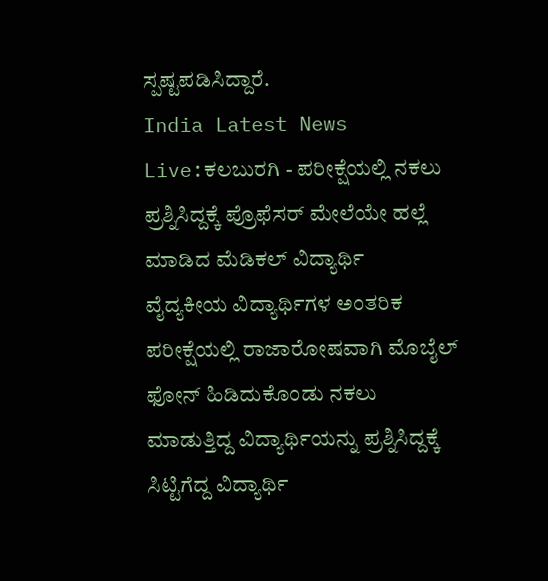ಸ್ಪಷ್ಟಪಡಿಸಿದ್ದಾರೆ.
India Latest News Live:ಕಲಬುರಗಿ - ಪರೀಕ್ಷೆಯಲ್ಲಿ ನಕಲು ಪ್ರಶ್ನಿಸಿದ್ದಕ್ಕೆ ಪ್ರೊಫೆಸರ್ ಮೇಲೆಯೇ ಹಲ್ಲೆ ಮಾಡಿದ ಮೆಡಿಕಲ್ ವಿದ್ಯಾರ್ಥಿ
ವೈದ್ಯಕೀಯ ವಿದ್ಯಾರ್ಥಿಗಳ ಅಂತರಿಕ ಪರೀಕ್ಷೆಯಲ್ಲಿ ರಾಜಾರೋಷವಾಗಿ ಮೊಬೈಲ್ ಫೋನ್ ಹಿಡಿದುಕೊಂಡು ನಕಲು ಮಾಡುತ್ತಿದ್ದ ವಿದ್ಯಾರ್ಥಿಯನ್ನು ಪ್ರಶ್ನಿಸಿದ್ದಕ್ಕೆ ಸಿಟ್ಟಿಗೆದ್ದ ವಿದ್ಯಾರ್ಥಿ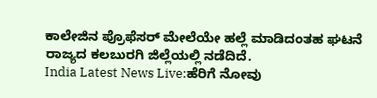ಕಾಲೇಜಿನ ಪ್ರೊಫೆಸರ್ ಮೇಲೆಯೇ ಹಲ್ಲೆ ಮಾಡಿದಂತಹ ಘಟನೆ ರಾಜ್ಯದ ಕಲಬುರಗಿ ಜಿಲ್ಲೆಯಲ್ಲಿ ನಡೆದಿದೆ.
India Latest News Live:ಹೆರಿಗೆ ನೋವು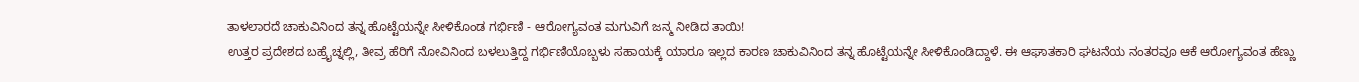ತಾಳಲಾರದೆ ಚಾಕುವಿನಿಂದ ತನ್ನ ಹೊಟ್ಟೆಯನ್ನೇ ಸೀಳಿಕೊಂಡ ಗರ್ಭಿಣಿ - ಆರೋಗ್ಯವಂತ ಮಗುವಿಗೆ ಜನ್ಮ ನೀಡಿದ ತಾಯಿ!
ಉತ್ತರ ಪ್ರದೇಶದ ಬಹ್ರೈಚ್ನಲ್ಲಿ, ತೀವ್ರ ಹೆರಿಗೆ ನೋವಿನಿಂದ ಬಳಲುತ್ತಿದ್ದ ಗರ್ಭಿಣಿಯೊಬ್ಬಳು ಸಹಾಯಕ್ಕೆ ಯಾರೂ ಇಲ್ಲದ ಕಾರಣ ಚಾಕುವಿನಿಂದ ತನ್ನ ಹೊಟ್ಟೆಯನ್ನೇ ಸೀಳಿಕೊಂಡಿದ್ದಾಳೆ. ಈ ಆಘಾತಕಾರಿ ಘಟನೆಯ ನಂತರವೂ ಆಕೆ ಆರೋಗ್ಯವಂತ ಹೆಣ್ಣು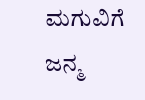ಮಗುವಿಗೆ ಜನ್ಮ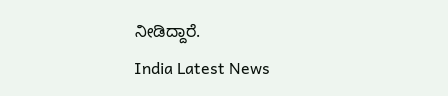ನೀಡಿದ್ದಾರೆ.
India Latest News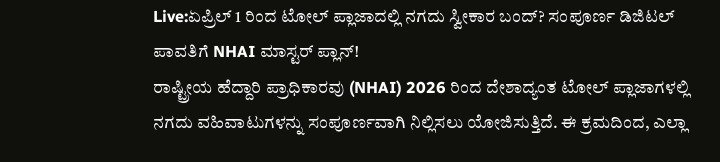Live:ಏಪ್ರಿಲ್ 1 ರಿಂದ ಟೋಲ್ ಪ್ಲಾಜಾದಲ್ಲಿ ನಗದು ಸ್ವೀಕಾರ ಬಂದ್? ಸಂಪೂರ್ಣ ಡಿಜಿಟಲ್ ಪಾವತಿಗೆ NHAI ಮಾಸ್ಟರ್ ಪ್ಲಾನ್!
ರಾಷ್ಟ್ರೀಯ ಹೆದ್ದಾರಿ ಪ್ರಾಧಿಕಾರವು (NHAI) 2026 ರಿಂದ ದೇಶಾದ್ಯಂತ ಟೋಲ್ ಪ್ಲಾಜಾಗಳಲ್ಲಿ ನಗದು ವಹಿವಾಟುಗಳನ್ನು ಸಂಪೂರ್ಣವಾಗಿ ನಿಲ್ಲಿಸಲು ಯೋಜಿಸುತ್ತಿದೆ. ಈ ಕ್ರಮದಿಂದ, ಎಲ್ಲಾ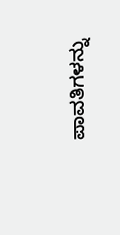ಪಾವತಿಗಳನ್ನು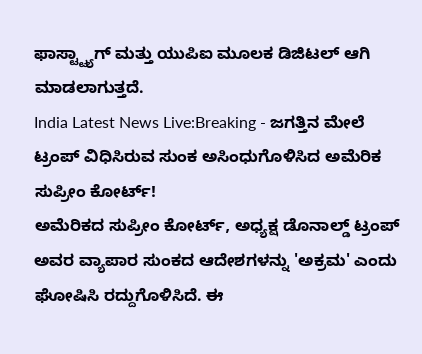ಫಾಸ್ಟ್ಟ್ಯಾಗ್ ಮತ್ತು ಯುಪಿಐ ಮೂಲಕ ಡಿಜಿಟಲ್ ಆಗಿ ಮಾಡಲಾಗುತ್ತದೆ.
India Latest News Live:Breaking - ಜಗತ್ತಿನ ಮೇಲೆ ಟ್ರಂಪ್ ವಿಧಿಸಿರುವ ಸುಂಕ ಅಸಿಂಧುಗೊಳಿಸಿದ ಅಮೆರಿಕ ಸುಪ್ರೀಂ ಕೋರ್ಟ್!
ಅಮೆರಿಕದ ಸುಪ್ರೀಂ ಕೋರ್ಟ್, ಅಧ್ಯಕ್ಷ ಡೊನಾಲ್ಡ್ ಟ್ರಂಪ್ ಅವರ ವ್ಯಾಪಾರ ಸುಂಕದ ಆದೇಶಗಳನ್ನು 'ಅಕ್ರಮ' ಎಂದು ಘೋಷಿಸಿ ರದ್ದುಗೊಳಿಸಿದೆ. ಈ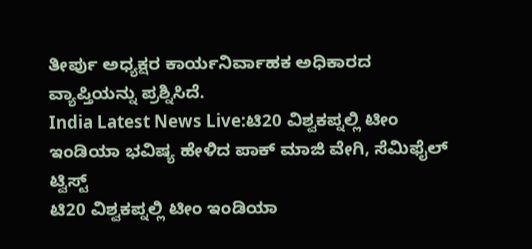ತೀರ್ಪು ಅಧ್ಯಕ್ಷರ ಕಾರ್ಯನಿರ್ವಾಹಕ ಅಧಿಕಾರದ ವ್ಯಾಪ್ತಿಯನ್ನು ಪ್ರಶ್ನಿಸಿದೆ.
India Latest News Live:ಟಿ20 ವಿಶ್ವಕಪ್ನಲ್ಲಿ ಟೀಂ ಇಂಡಿಯಾ ಭವಿಷ್ಯ ಹೇಳಿದ ಪಾಕ್ ಮಾಜಿ ವೇಗಿ, ಸೆಮಿಫೈಲ್ ಟ್ವಿಸ್ಟ್
ಟಿ20 ವಿಶ್ವಕಪ್ನಲ್ಲಿ ಟೀಂ ಇಂಡಿಯಾ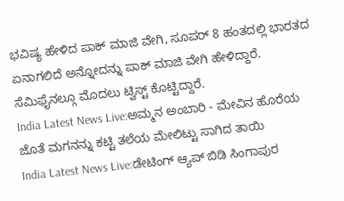ಭವಿಷ್ಯ ಹೇಳಿದ ಪಾಕ್ ಮಾಜಿ ವೇಗಿ, ಸೂಪರ್ 8 ಹಂತದಲ್ಲಿ ಭಾರತದ ಏನಾಗಲಿದೆ ಅನ್ನೋದನ್ನು ಪಾಕ್ ಮಾಜಿ ವೇಗಿ ಹೇಳಿದ್ದಾರೆ. ಸೆಮಿಫೈನಲ್ಗೂ ಮೊದಲು ಟ್ವಿಸ್ಟ್ ಕೊಟ್ಟಿದ್ದಾರೆ.
India Latest News Live:ಅಮ್ಮನ ಅಂಬಾರಿ - ಮೇವಿನ ಹೊರೆಯ ಜೊತೆ ಮಗನನ್ನು ಕಟ್ಟಿ ತಲೆಯ ಮೇಲಿಟ್ಟು ಸಾಗಿದ ತಾಯಿ
India Latest News Live:ಡೇಟಿಂಗ್ ಆ್ಯಪ್ ಬಿಡಿ ಸಿಂಗಾಪುರ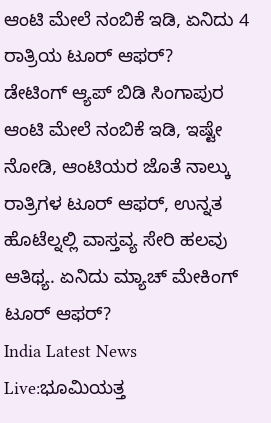ಆಂಟಿ ಮೇಲೆ ನಂಬಿಕೆ ಇಡಿ, ಏನಿದು 4 ರಾತ್ರಿಯ ಟೂರ್ ಆಫರ್?
ಡೇಟಿಂಗ್ ಆ್ಯಪ್ ಬಿಡಿ ಸಿಂಗಾಪುರ ಆಂಟಿ ಮೇಲೆ ನಂಬಿಕೆ ಇಡಿ, ಇಷ್ಟೇ ನೋಡಿ, ಆಂಟಿಯರ ಜೊತೆ ನಾಲ್ಕು ರಾತ್ರಿಗಳ ಟೂರ್ ಆಫರ್, ಉನ್ನತ ಹೊಟೆಲ್ನಲ್ಲಿ ವಾಸ್ತವ್ಯ ಸೇರಿ ಹಲವು ಆತಿಥ್ಯ. ಏನಿದು ಮ್ಯಾಚ್ ಮೇಕಿಂಗ್ ಟೂರ್ ಆಫರ್?
India Latest News Live:ಭೂಮಿಯತ್ತ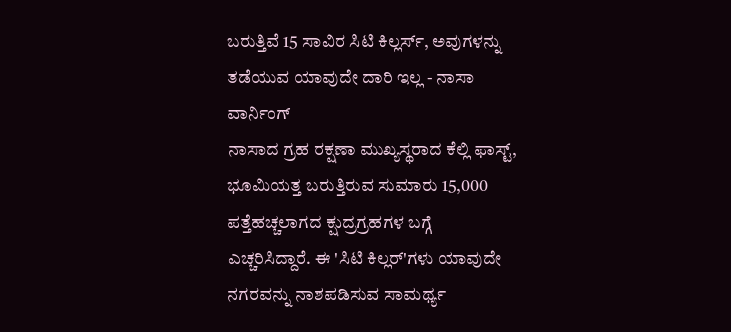ಬರುತ್ತಿವೆ 15 ಸಾವಿರ ಸಿಟಿ ಕಿಲ್ಲರ್ಸ್, ಅವುಗಳನ್ನು ತಡೆಯುವ ಯಾವುದೇ ದಾರಿ ಇಲ್ಲ - ನಾಸಾ ವಾರ್ನಿಂಗ್
ನಾಸಾದ ಗ್ರಹ ರಕ್ಷಣಾ ಮುಖ್ಯಸ್ಥರಾದ ಕೆಲ್ಲಿ ಫಾಸ್ಟ್, ಭೂಮಿಯತ್ತ ಬರುತ್ತಿರುವ ಸುಮಾರು 15,000 ಪತ್ತೆಹಚ್ಚಲಾಗದ ಕ್ಷುದ್ರಗ್ರಹಗಳ ಬಗ್ಗೆ ಎಚ್ಚರಿಸಿದ್ದಾರೆ. ಈ 'ಸಿಟಿ ಕಿಲ್ಲರ್'ಗಳು ಯಾವುದೇ ನಗರವನ್ನು ನಾಶಪಡಿಸುವ ಸಾಮರ್ಥ್ಯ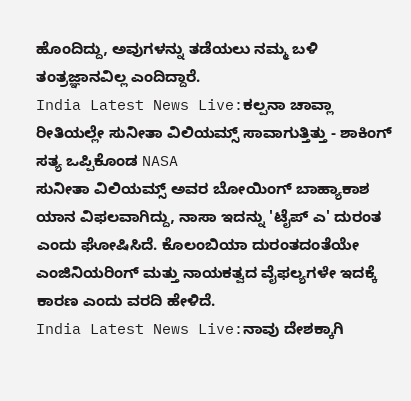ಹೊಂದಿದ್ದು, ಅವುಗಳನ್ನು ತಡೆಯಲು ನಮ್ಮ ಬಳಿ ತಂತ್ರಜ್ಞಾನವಿಲ್ಲ ಎಂದಿದ್ದಾರೆ.
India Latest News Live:ಕಲ್ಪನಾ ಚಾವ್ಲಾ ರೀತಿಯಲ್ಲೇ ಸುನೀತಾ ವಿಲಿಯಮ್ಸ್ ಸಾವಾಗುತ್ತಿತ್ತು - ಶಾಕಿಂಗ್ ಸತ್ಯ ಒಪ್ಪಿಕೊಂಡ NASA
ಸುನೀತಾ ವಿಲಿಯಮ್ಸ್ ಅವರ ಬೋಯಿಂಗ್ ಬಾಹ್ಯಾಕಾಶ ಯಾನ ವಿಫಲವಾಗಿದ್ದು, ನಾಸಾ ಇದನ್ನು 'ಟೈಪ್ ಎ' ದುರಂತ ಎಂದು ಘೋಷಿಸಿದೆ. ಕೊಲಂಬಿಯಾ ದುರಂತದಂತೆಯೇ ಎಂಜಿನಿಯರಿಂಗ್ ಮತ್ತು ನಾಯಕತ್ವದ ವೈಫಲ್ಯಗಳೇ ಇದಕ್ಕೆ ಕಾರಣ ಎಂದು ವರದಿ ಹೇಳಿದೆ.
India Latest News Live:ನಾವು ದೇಶಕ್ಕಾಗಿ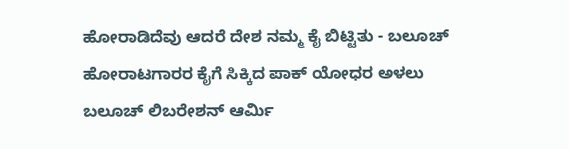ಹೋರಾಡಿದೆವು ಆದರೆ ದೇಶ ನಮ್ಮ ಕೈ ಬಿಟ್ಟಿತು - ಬಲೂಚ್ ಹೋರಾಟಗಾರರ ಕೈಗೆ ಸಿಕ್ಕಿದ ಪಾಕ್ ಯೋಧರ ಅಳಲು
ಬಲೂಚ್ ಲಿಬರೇಶನ್ ಆರ್ಮಿ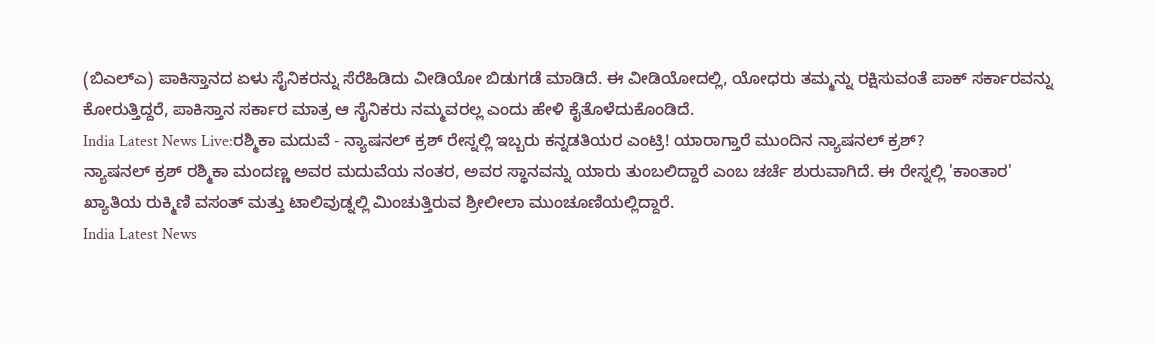(ಬಿಎಲ್ಎ) ಪಾಕಿಸ್ತಾನದ ಏಳು ಸೈನಿಕರನ್ನು ಸೆರೆಹಿಡಿದು ವೀಡಿಯೋ ಬಿಡುಗಡೆ ಮಾಡಿದೆ. ಈ ವೀಡಿಯೋದಲ್ಲಿ, ಯೋಧರು ತಮ್ಮನ್ನು ರಕ್ಷಿಸುವಂತೆ ಪಾಕ್ ಸರ್ಕಾರವನ್ನು ಕೋರುತ್ತಿದ್ದರೆ, ಪಾಕಿಸ್ತಾನ ಸರ್ಕಾರ ಮಾತ್ರ ಆ ಸೈನಿಕರು ನಮ್ಮವರಲ್ಲ ಎಂದು ಹೇಳಿ ಕೈತೊಳೆದುಕೊಂಡಿದೆ.
India Latest News Live:ರಶ್ಮಿಕಾ ಮದುವೆ - ನ್ಯಾಷನಲ್ ಕ್ರಶ್ ರೇಸ್ನಲ್ಲಿ ಇಬ್ಬರು ಕನ್ನಡತಿಯರ ಎಂಟ್ರಿ! ಯಾರಾಗ್ತಾರೆ ಮುಂದಿನ ನ್ಯಾಷನಲ್ ಕ್ರಶ್?
ನ್ಯಾಷನಲ್ ಕ್ರಶ್ ರಶ್ಮಿಕಾ ಮಂದಣ್ಣ ಅವರ ಮದುವೆಯ ನಂತರ, ಅವರ ಸ್ಥಾನವನ್ನು ಯಾರು ತುಂಬಲಿದ್ದಾರೆ ಎಂಬ ಚರ್ಚೆ ಶುರುವಾಗಿದೆ. ಈ ರೇಸ್ನಲ್ಲಿ 'ಕಾಂತಾರ' ಖ್ಯಾತಿಯ ರುಕ್ಮಿಣಿ ವಸಂತ್ ಮತ್ತು ಟಾಲಿವುಡ್ನಲ್ಲಿ ಮಿಂಚುತ್ತಿರುವ ಶ್ರೀಲೀಲಾ ಮುಂಚೂಣಿಯಲ್ಲಿದ್ದಾರೆ.
India Latest News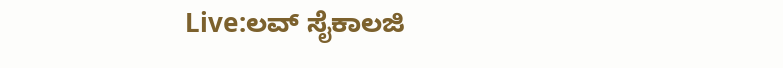Live:ಲವ್ ಸೈಕಾಲಜಿ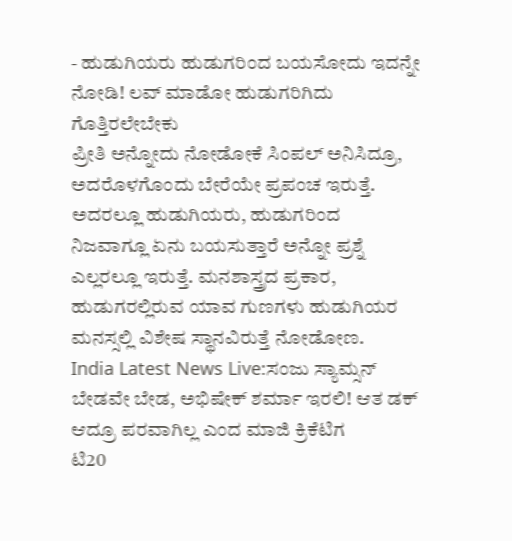- ಹುಡುಗಿಯರು ಹುಡುಗರಿಂದ ಬಯಸೋದು ಇದನ್ನೇ ನೋಡಿ! ಲವ್ ಮಾಡೋ ಹುಡುಗರಿಗಿದು ಗೊತ್ತಿರಲೇಬೇಕು
ಪ್ರೀತಿ ಅನ್ನೋದು ನೋಡೋಕೆ ಸಿಂಪಲ್ ಅನಿಸಿದ್ರೂ, ಅದರೊಳಗೊಂದು ಬೇರೆಯೇ ಪ್ರಪಂಚ ಇರುತ್ತೆ. ಅದರಲ್ಲೂ ಹುಡುಗಿಯರು, ಹುಡುಗರಿಂದ ನಿಜವಾಗ್ಲೂ ಏನು ಬಯಸುತ್ತಾರೆ ಅನ್ನೋ ಪ್ರಶ್ನೆ ಎಲ್ಲರಲ್ಲೂ ಇರುತ್ತೆ. ಮನಶಾಸ್ತ್ರದ ಪ್ರಕಾರ, ಹುಡುಗರಲ್ಲಿರುವ ಯಾವ ಗುಣಗಳು ಹುಡುಗಿಯರ ಮನಸ್ಸಲ್ಲಿ ವಿಶೇಷ ಸ್ಥಾನವಿರುತ್ತೆ ನೋಡೋಣ.
India Latest News Live:ಸಂಜು ಸ್ಯಾಮ್ಸನ್ ಬೇಡವೇ ಬೇಡ, ಅಭಿಷೇಕ್ ಶರ್ಮಾ ಇರಲಿ! ಆತ ಡಕ್ ಆದ್ರೂ ಪರವಾಗಿಲ್ಲ ಎಂದ ಮಾಜಿ ಕ್ರಿಕೆಟಿಗ
ಟಿ20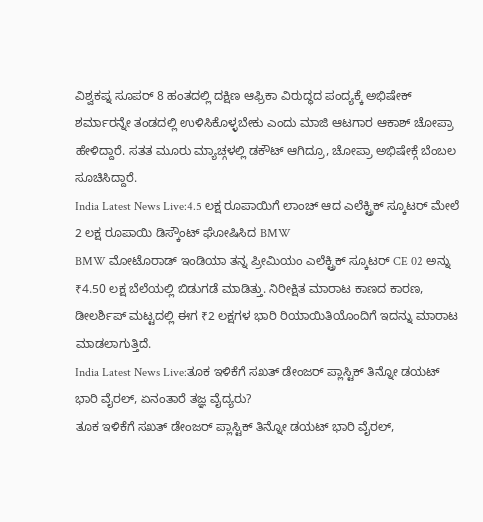ವಿಶ್ವಕಪ್ನ ಸೂಪರ್ 8 ಹಂತದಲ್ಲಿ ದಕ್ಷಿಣ ಆಫ್ರಿಕಾ ವಿರುದ್ಧದ ಪಂದ್ಯಕ್ಕೆ ಅಭಿಷೇಕ್ ಶರ್ಮಾರನ್ನೇ ತಂಡದಲ್ಲಿ ಉಳಿಸಿಕೊಳ್ಳಬೇಕು ಎಂದು ಮಾಜಿ ಆಟಗಾರ ಆಕಾಶ್ ಚೋಪ್ರಾ ಹೇಳಿದ್ದಾರೆ. ಸತತ ಮೂರು ಮ್ಯಾಚ್ಗಳಲ್ಲಿ ಡಕೌಟ್ ಆಗಿದ್ರೂ, ಚೋಪ್ರಾ ಅಭಿಷೇಕ್ಗೆ ಬೆಂಬಲ ಸೂಚಿಸಿದ್ದಾರೆ.
India Latest News Live:4.5 ಲಕ್ಷ ರೂಪಾಯಿಗೆ ಲಾಂಚ್ ಆದ ಎಲೆಕ್ಟ್ರಿಕ್ ಸ್ಕೂಟರ್ ಮೇಲೆ 2 ಲಕ್ಷ ರೂಪಾಯಿ ಡಿಸ್ಕೌಂಟ್ ಘೋಷಿಸಿದ BMW
BMW ಮೋಟೊರಾಡ್ ಇಂಡಿಯಾ ತನ್ನ ಪ್ರೀಮಿಯಂ ಎಲೆಕ್ಟ್ರಿಕ್ ಸ್ಕೂಟರ್ CE 02 ಅನ್ನು ₹4.50 ಲಕ್ಷ ಬೆಲೆಯಲ್ಲಿ ಬಿಡುಗಡೆ ಮಾಡಿತ್ತು. ನಿರೀಕ್ಷಿತ ಮಾರಾಟ ಕಾಣದ ಕಾರಣ, ಡೀಲರ್ಶಿಪ್ ಮಟ್ಟದಲ್ಲಿ ಈಗ ₹2 ಲಕ್ಷಗಳ ಭಾರಿ ರಿಯಾಯಿತಿಯೊಂದಿಗೆ ಇದನ್ನು ಮಾರಾಟ ಮಾಡಲಾಗುತ್ತಿದೆ.
India Latest News Live:ತೂಕ ಇಳಿಕೆಗೆ ಸಖತ್ ಡೇಂಜರ್ ಪ್ಲಾಸ್ಟಿಕ್ ತಿನ್ನೋ ಡಯಟ್ ಭಾರಿ ವೈರಲ್, ಏನಂತಾರೆ ತಜ್ಞ ವೈದ್ಯರು?
ತೂಕ ಇಳಿಕೆಗೆ ಸಖತ್ ಡೇಂಜರ್ ಪ್ಲಾಸ್ಟಿಕ್ ತಿನ್ನೋ ಡಯಟ್ ಭಾರಿ ವೈರಲ್,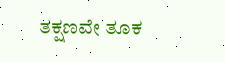ತಕ್ಷಣವೇ ತೂಕ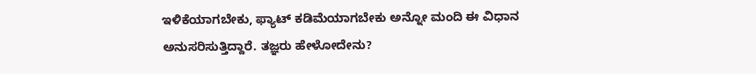ಇಳಿಕೆಯಾಗಬೇಕು, ಫ್ಯಾಟ್ ಕಡಿಮೆಯಾಗಬೇಕು ಅನ್ನೋ ಮಂದಿ ಈ ವಿಧಾನ ಅನುಸರಿಸುತ್ತಿದ್ದಾರೆ. ತಜ್ಞರು ಹೇಳೋದೇನು?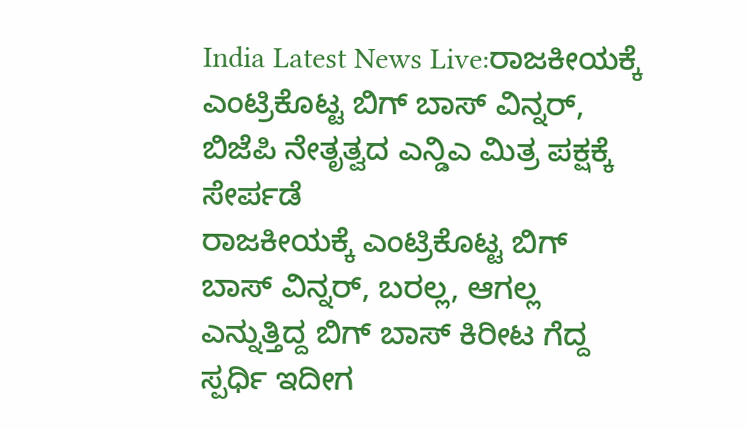India Latest News Live:ರಾಜಕೀಯಕ್ಕೆ ಎಂಟ್ರಿಕೊಟ್ಟ ಬಿಗ್ ಬಾಸ್ ವಿನ್ನರ್, ಬಿಜೆಪಿ ನೇತೃತ್ವದ ಎನ್ಡಿಎ ಮಿತ್ರ ಪಕ್ಷಕ್ಕೆ ಸೇರ್ಪಡೆ
ರಾಜಕೀಯಕ್ಕೆ ಎಂಟ್ರಿಕೊಟ್ಟ ಬಿಗ್ ಬಾಸ್ ವಿನ್ನರ್, ಬರಲ್ಲ, ಆಗಲ್ಲ ಎನ್ನುತ್ತಿದ್ದ ಬಿಗ್ ಬಾಸ್ ಕಿರೀಟ ಗೆದ್ದ ಸ್ಪರ್ಧಿ ಇದೀಗ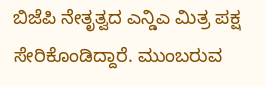ಬಿಜೆಪಿ ನೇತೃತ್ವದ ಎನ್ಡಿಎ ಮಿತ್ರ ಪಕ್ಷ ಸೇರಿಕೊಂಡಿದ್ದಾರೆ. ಮುಂಬರುವ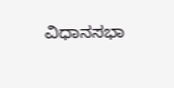ವಿಧಾನಸಭಾ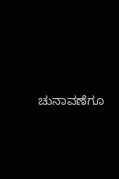ಚುನಾವಣೆಗೂ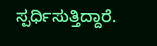ಸ್ಪರ್ಧಿಸುತ್ತಿದ್ದಾರೆ.